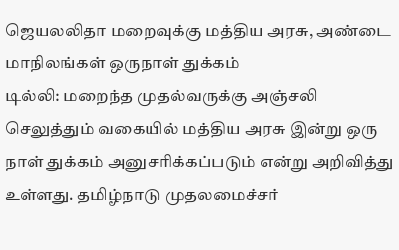ஜெயலலிதா மறைவுக்கு மத்திய அரசு, அண்டை மாநிலங்கள் ஒருநாள் துக்கம்
டில்லி: மறைந்த முதல்வருக்கு அஞ்சலி செலுத்தும் வகையில் மத்திய அரசு இன்று ஒரு நாள் துக்கம் அனுசரிக்கப்படும் என்று அறிவித்து உள்ளது. தமிழ்நாடு முதலமைச்சர்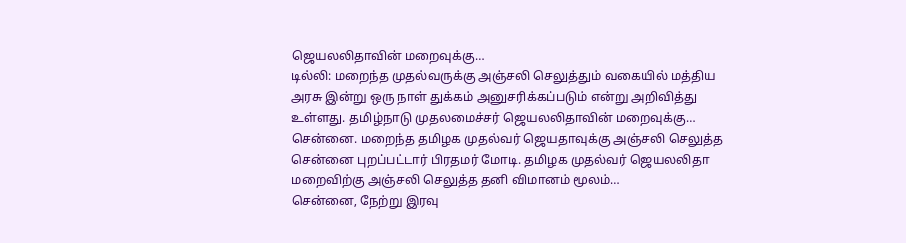ஜெயலலிதாவின் மறைவுக்கு…
டில்லி: மறைந்த முதல்வருக்கு அஞ்சலி செலுத்தும் வகையில் மத்திய அரசு இன்று ஒரு நாள் துக்கம் அனுசரிக்கப்படும் என்று அறிவித்து உள்ளது. தமிழ்நாடு முதலமைச்சர் ஜெயலலிதாவின் மறைவுக்கு…
சென்னை. மறைந்த தமிழக முதல்வர் ஜெயதாவுக்கு அஞ்சலி செலுத்த சென்னை புறப்பட்டார் பிரதமர் மோடி. தமிழக முதல்வர் ஜெயலலிதா மறைவிற்கு அஞ்சலி செலுத்த தனி விமானம் மூலம்…
சென்னை, நேற்று இரவு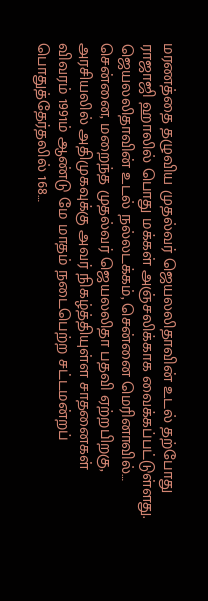மரணத்தை தழுவிய முதல்வர் ஜெயலலிதாவின் உடல் தற்போது ராஜாஜி ஹாலில் பொது மக்கள் அஞ்சலிக்காக வைக்கப்பட்டுள்ளது. ஜெயலலிதாவின் உடல் நல்லடக்கம், சென்னை மெரினாவில்…
சென்னை, மறைந்த முதல்வர் ஜெயலலிதா பதவி ஏற்றபிறகு, அரசியலில் அதிமுகவுக்கு அவர் நிகழ்த்தியுள்ள சாதனைகள் விவரம் 1991ம் ஆண்டு மே மாதம் நடைபெற்ற சட்டமன்றப் பொதுத்தேர்தலில் 168…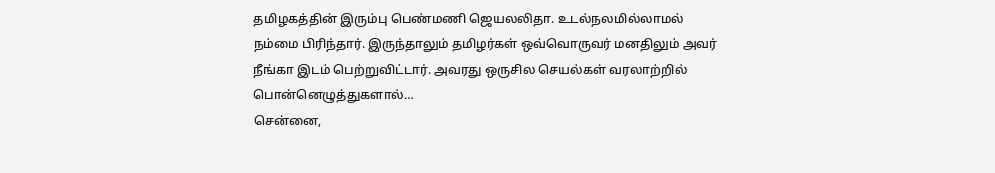தமிழகத்தின் இரும்பு பெண்மணி ஜெயலலிதா. உடல்நலமில்லாமல் நம்மை பிரிந்தார். இருந்தாலும் தமிழர்கள் ஒவ்வொருவர் மனதிலும் அவர் நீங்கா இடம் பெற்றுவிட்டார். அவரது ஒருசில செயல்கள் வரலாற்றில் பொன்னெழுத்துகளால்…
சென்னை,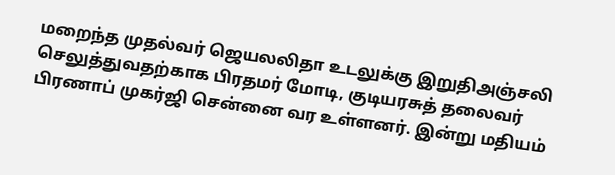மறைந்த முதல்வர் ஜெயலலிதா உடலுக்கு இறுதிஅஞ்சலி செலுத்துவதற்காக பிரதமர் மோடி, குடியரசுத் தலைவர் பிரணாப் முகர்ஜி சென்னை வர உள்ளனர். இன்று மதியம்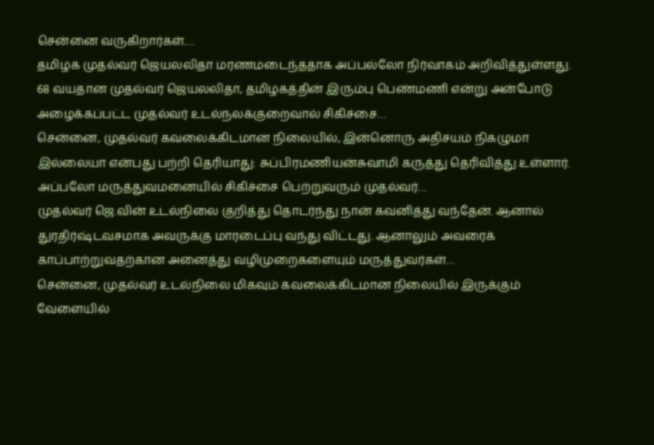சென்னை வருகிறார்கள்.…
தமிழக முதல்வர் ஜெயலலிதா மரணமடைந்ததாக அப்பல்லோ நிர்வாகம் அறிவித்துள்ளது. 68 வயதான முதல்வர் ஜெயலலிதா, தமிழகத்தின் இரும்பு பெண்மணி என்று அன்போடு அழைக்கப்பட்ட முதல்வர் உடல்நலக்குறைவால் சிகிச்சை…
சென்னை, முதல்வர் கவலைக்கிடமான நிலையில், இன்னொரு அதிசயம் நிகழுமா இல்லையா என்பது பற்றி தெரியாது: சுப்பிரமணியன்சுவாமி கருத்து தெரிவித்து உள்ளார். அப்பலோ மருத்துவமனையில் சிகிச்சை பெற்றுவரும் முதல்வர்…
முதல்வர் ஜெ.வின் உடல்நிலை குறித்து தொடர்ந்து நான் கவனித்து வந்தேன். ஆனால் துரதிர்ஷ்டவசமாக அவருக்கு மாரடைப்பு வந்து விட்டது. ஆனாலும் அவரைக் காப்பாற்றுவதற்கான அனைத்து வழிமுறைகளையும் மருத்துவர்கள்…
சென்னை, முதல்வர் உடல்நிலை மிகவும் கவலைக்கிடமான நிலையில் இருக்கும் வேளையில்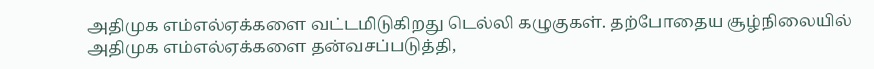அதிமுக எம்எல்ஏக்களை வட்டமிடுகிறது டெல்லி கழுகுகள். தற்போதைய சூழ்நிலையில் அதிமுக எம்எல்ஏக்களை தன்வசப்படுத்தி,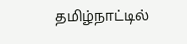தமிழ்நாட்டில்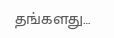தங்களது…